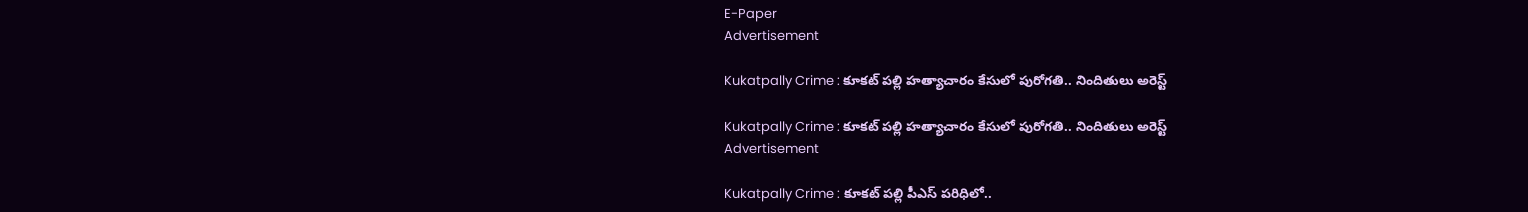E-Paper
Advertisement

Kukatpally Crime : కూకట్ పల్లి హత్యాచారం కేసులో పురోగతి.. నిందితులు అరెస్ట్

Kukatpally Crime : కూకట్ పల్లి హత్యాచారం కేసులో పురోగతి.. నిందితులు అరెస్ట్
Advertisement

Kukatpally Crime : కూకట్ పల్లి పీఎస్ పరిధిలో..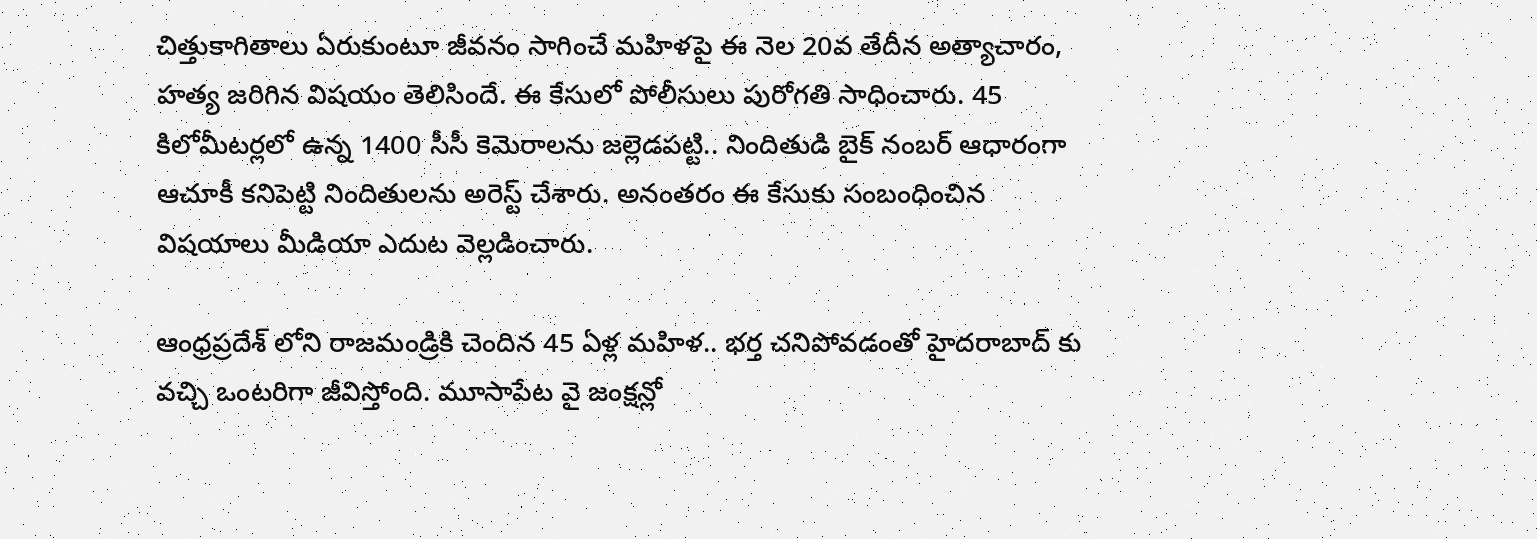చిత్తుకాగితాలు ఏరుకుంటూ జీవనం సాగించే మహిళపై ఈ నెల 20వ తేదీన అత్యాచారం, హత్య జరిగిన విషయం తెలిసిందే. ఈ కేసులో పోలీసులు పురోగతి సాధించారు. 45 కిలోమీటర్లలో ఉన్న 1400 సీసీ కెమెరాలను జల్లెడపట్టి.. నిందితుడి బైక్ నంబర్ ఆధారంగా ఆచూకీ కనిపెట్టి నిందితులను అరెస్ట్ చేశారు. అనంతరం ఈ కేసుకు సంబంధించిన విషయాలు మీడియా ఎదుట వెల్లడించారు.

ఆంధ్రప్రదేశ్ లోని రాజమండ్రికి చెందిన 45 ఏళ్ల మహిళ.. భర్త చనిపోవడంతో హైదరాబాద్ కు వచ్చి ఒంటరిగా జీవిస్తోంది. మూసాపేట వై జంక్షన్లో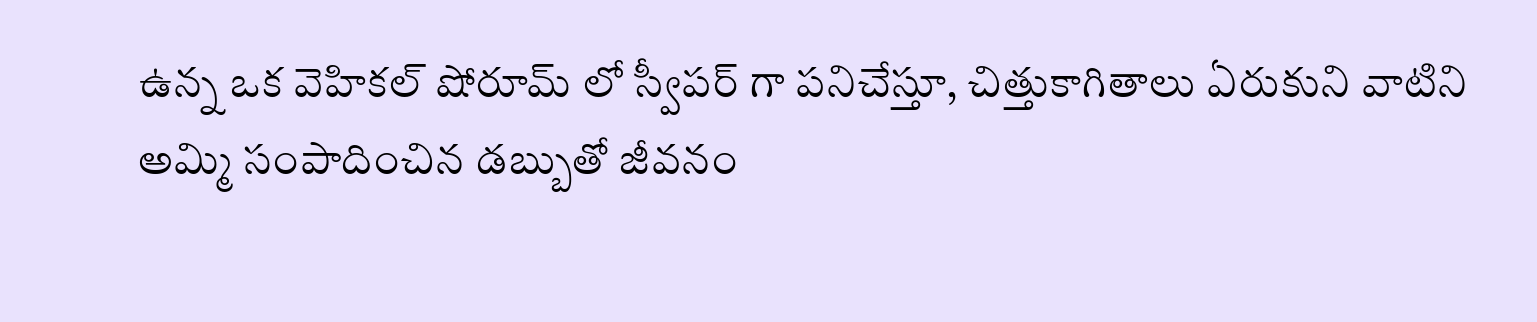ఉన్న ఒక వెహికల్ షోరూమ్ లో స్వీపర్ గా పనిచేస్తూ, చిత్తుకాగితాలు ఏరుకుని వాటిని అమ్మి సంపాదించిన డబ్బుతో జీవనం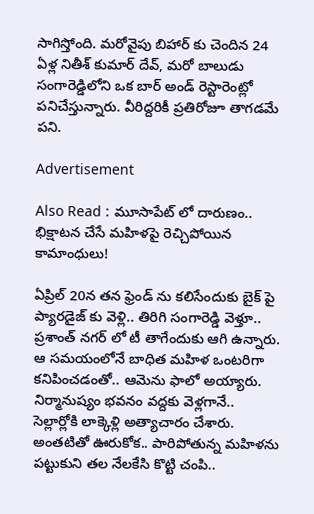సాగిస్తోంది. మరోవైపు బిహార్ కు చెందిన 24 ఏళ్ల నితీశ్ కుమార్ దేవ్, మరో బాలుడు సంగారెడ్డిలోని ఒక బార్ అండ్ రెస్టారెంట్లో పనిచేస్తున్నారు. వీరిద్దరికీ ప్రతిరోజూ తాగడమే పని.

Advertisement

Also Read : మూసాపేట్ లో దారుణం.. భిక్షాటన చేసే మహిళపై రెచ్చిపోయిన కామాంధులు!

ఏప్రిల్ 20న తన ఫ్రెండ్ ను కలిసేందుకు బైక్ పై ప్యారడైజ్ కు వెళ్లి.. తిరిగి సంగారెడ్డి వెళ్తూ.. ప్రశాంత్ నగర్ లో టీ తాగేందుకు ఆగి ఉన్నారు. ఆ సమయంలోనే బాధిత మహిళ ఒంటరిగా కనిపించడంతో.. ఆమెను ఫాలో అయ్యారు. నిర్మానుష్యం భవనం వద్దకు వెళ్లగానే.. సెల్లార్లోకి లాక్కెళ్లి అత్యాచారం చేశారు. అంతటితో ఊరుకోక.. పారిపోతున్న మహిళను పట్టుకుని తల నేలకేసి కొట్టి చంపి..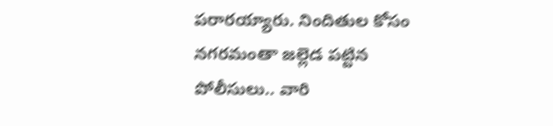పరారయ్యారు. నిందితుల కోసం నగరమంతా జల్లెడ పట్టిన పోలీసులు.. వారి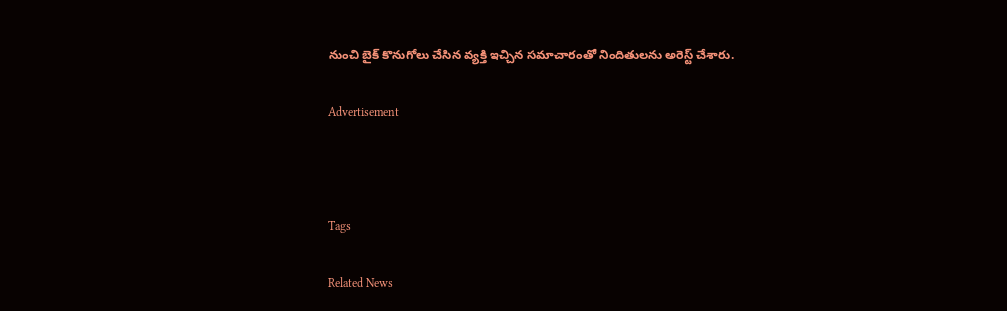నుంచి బైక్ కొనుగోలు చేసిన వ్యక్తి ఇచ్చిన సమాచారంతో నిందితులను అరెస్ట్ చేశారు.

Advertisement



Tags

Related News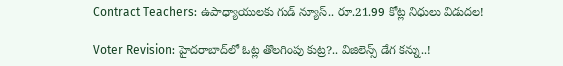Contract Teachers: ఉపాధ్యాయులకు గుడ్ న్యూస్.. రూ.21.99 కోట్ల నిధులు విడుదల!

Voter Revision: హైదరాబాద్‌లో ఓట్ల తొలగింపు కుట్ర?.. విజిలెన్స్ డేగ కన్ను..!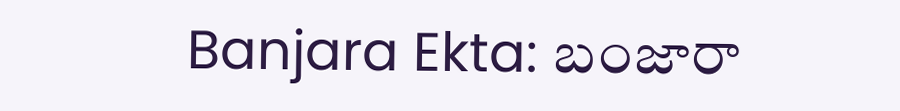Banjara Ekta: బంజారా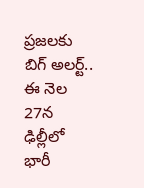ప్రజలకు బిగ్ అలర్ట్.. ఈ నెల 27న ఢిల్లీలో భారీ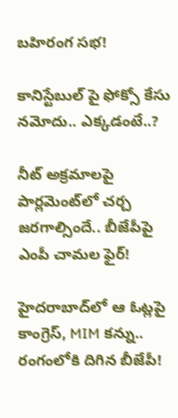బహిరంగ సభ!

కానిస్టేబుల్ పై ఫోక్సో కేసు నమోదు.. ఎక్కడంటే..?

నీట్ అక్రమాలపై పార్లమెంట్‌లో చర్చ జరగాల్సిందే.. బీజేపీపై ఎంపీ చామల ఫైర్!

హైదరాబాద్‌లో ఆ ఓట్లపై కాంగ్రెస్, MIM కన్ను.. రంగంలోకి దిగిన బీజేపీ!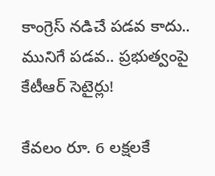కాంగ్రెస్ నడిచే పడవ కాదు.. మునిగే పడవ.. ప్రభుత్వంపై కేటీఆర్ సెటైర్లు!

కేవలం రూ. 6 లక్షలకే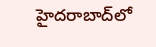హైదరాబాద్‌లో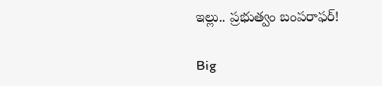ఇల్లు.. ప్రభుత్వం బంపరాఫర్!

Big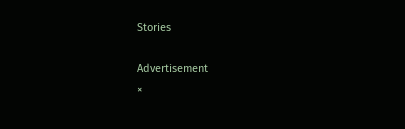Stories

Advertisement
×